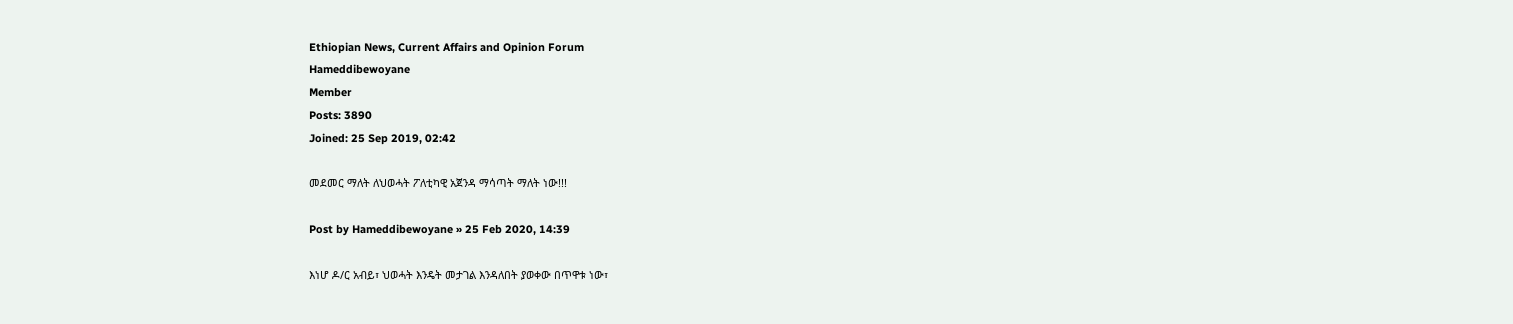Ethiopian News, Current Affairs and Opinion Forum
Hameddibewoyane
Member
Posts: 3890
Joined: 25 Sep 2019, 02:42

መደመር ማለት ለህወሓት ፖለቲካዊ አጀንዳ ማሳጣት ማለት ነው!!!

Post by Hameddibewoyane » 25 Feb 2020, 14:39

እነሆ ዶ/ር አብይ፣ ህወሓት እንዴት መታገል እንዳለበት ያወቀው በጥዋቱ ነው፣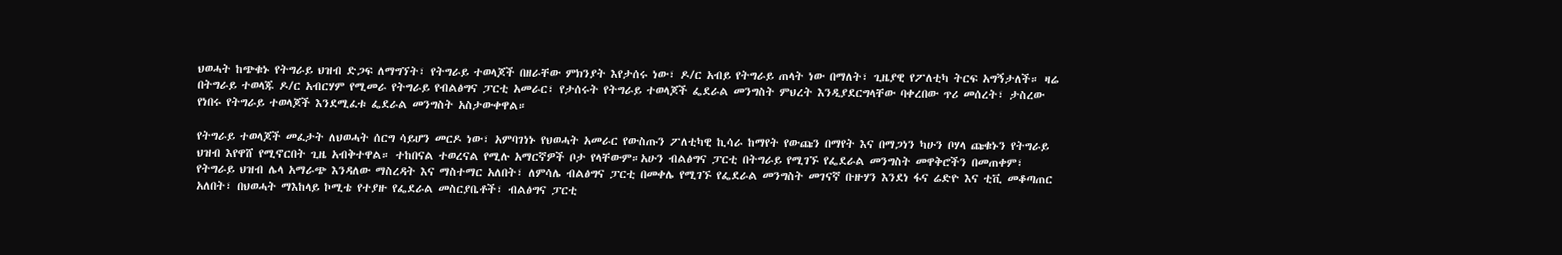ህወሓት ከጭቁኑ የትግራይ ህዝብ ድጋፍ ለማግኘት፣ የትግራይ ተወላጆች በዘራቸው ምክንያት እየታሰሩ ነው፣ ዶ/ር አብይ የትግራይ ጠላት ነው በማለት፣ ጊዜያዊ የፖለቲካ ትርፍ አግኝታለች። ዛሬ በትግራይ ተወላጁ ዶ/ር አብርሃም የሚመራ የትግራይ የብልፅግና ፓርቲ አመራር፣ የታሰሩት የትግራይ ተወላጆች ፌደራል መንግስት ምህረት እንዲያደርግላቸው ባቀረበው ጥሪ መሰረት፣ ታስረው የነበሩ የትግራይ ተወላጆች እንደሚፈቱ ፌደራል መንግስት አስታውቀዋል።

የትግራይ ተወላጆች መፈታት ለህወሓት ሰርግ ሳይሆን መርዶ ነው፣ አምባገነኑ የህወሓት አመራር የውስጡን ፖለቲካዊ ኪሳራ ከማየት የውጩን በማየት እና በማጋነን ካሁን ቦሃላ ጩቁኑን የትግራይ ህዝብ እየዋሸ የሚኖርበት ጊዜ አብቅተዋል። ተከበናል ተወረናል የሚሉ አማርኛዎች ቦታ የላቸውም።አሁን ብልፅግና ፓርቲ በትግራይ የሚገኙ የፌደራል መንግስት መዋቅሮችን በመጠቀም፣ የትግራይ ህዝብ ሌላ አማራጭ እንዳለው ማስረዳት እና ማስተማር አለበት፣ ለምሳሌ ብልፅግና ፓርቲ በመቀሌ የሚገኙ የፌደራል መንግስት መገናኛ ቡዙሃን እንደነ ፋና ሬድዮ እና ቲቪ መቆጣጠር አለበት፣ በህወሓት ማእከላይ ኮሚቴ የተያዙ የፌደራል መስርያቤቶች፣ ብልፅግና ፓርቲ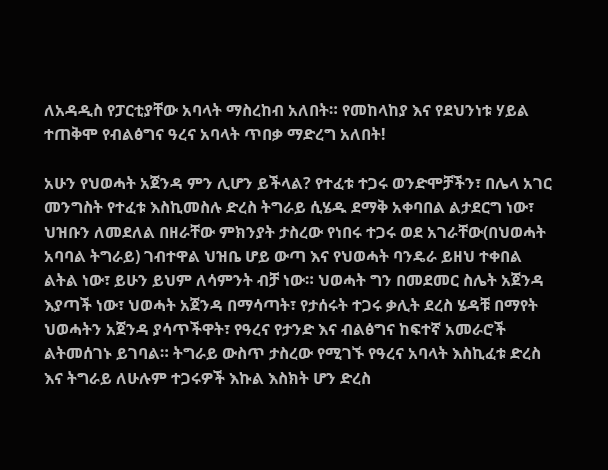ለአዳዲስ የፓርቲያቸው አባላት ማስረከብ አለበት። የመከላከያ እና የደህንነቱ ሃይል ተጠቅሞ የብልፅግና ዓረና አባላት ጥበቃ ማድረግ አለበት!

አሁን የህወሓት አጀንዳ ምን ሊሆን ይችላል? የተፈቱ ተጋሩ ወንድሞቻችን፣ በሌላ አገር መንግስት የተፈቱ እስኪመስሉ ድረስ ትግራይ ሲሄዱ ደማቅ አቀባበል ልታደርግ ነው፣ ህዝቡን ለመደለል በዘራቸው ምክንያት ታስረው የነበሩ ተጋሩ ወደ አገራቸው(በህወሓት አባባል ትግራይ) ገብተዋል ህዝቤ ሆይ ውጣ እና የህወሓት ባንዴራ ይዘህ ተቀበል ልትል ነው፣ ይሁን ይህም ለሳምንት ብቻ ነው። ህወሓት ግን በመደመር ስሌት አጀንዳ እያጣች ነው፣ ህወሓት አጀንዳ በማሳጣት፣ የታሰሩት ተጋሩ ቃሊት ደረስ ሄዳቹ በማየት ህወሓትን አጀንዳ ያሳጥችዋት፣ የዓረና የታንድ እና ብልፅግና ከፍተኛ አመራሮች ልትመሰገኑ ይገባል። ትግራይ ውስጥ ታስረው የሚገኙ የዓረና አባላት እስኪፈቱ ድረስ እና ትግራይ ለሁሉም ተጋሩዎች እኩል እስክት ሆን ድረስ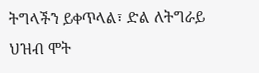ትግላችን ይቀጥላል፣ ድል ለትግራይ ህዝብ ሞት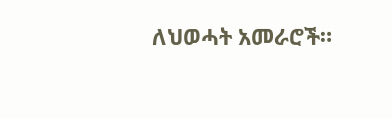ለህወሓት አመራሮች።